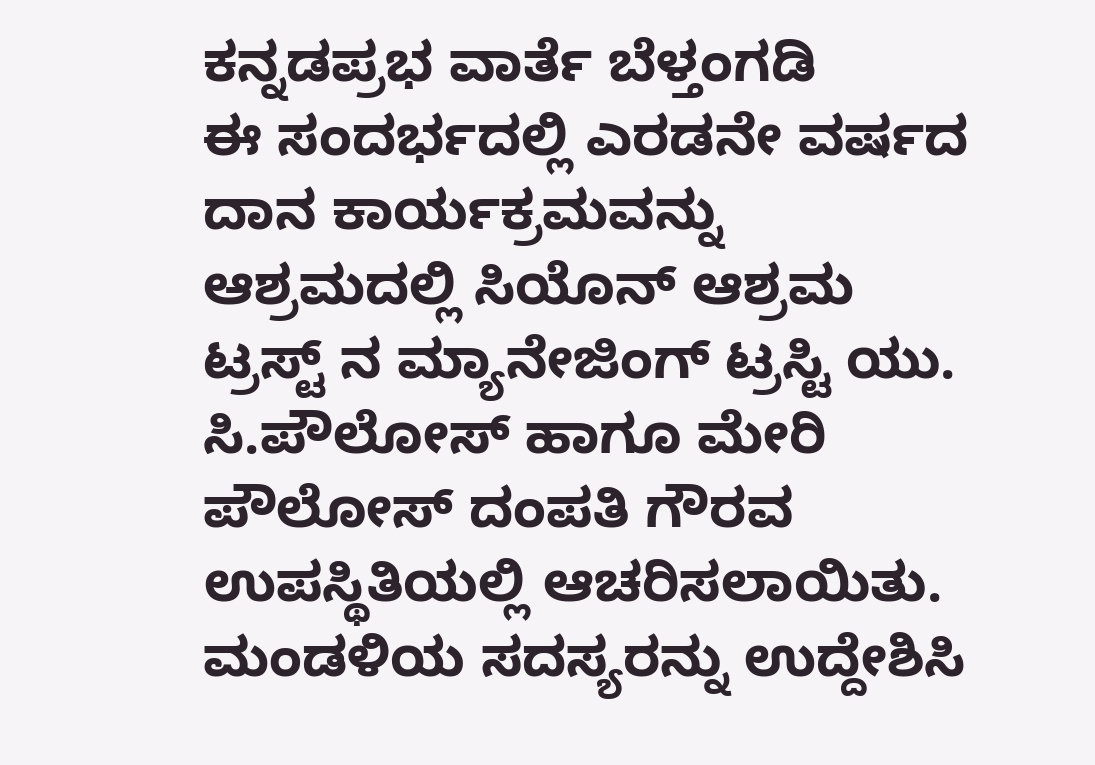ಕನ್ನಡಪ್ರಭ ವಾರ್ತೆ ಬೆಳ್ತಂಗಡಿ
ಈ ಸಂದರ್ಭದಲ್ಲಿ ಎರಡನೇ ವರ್ಷದ ದಾನ ಕಾರ್ಯಕ್ರಮವನ್ನು ಆಶ್ರಮದಲ್ಲಿ ಸಿಯೊನ್ ಆಶ್ರಮ ಟ್ರಸ್ಟ್ ನ ಮ್ಯಾನೇಜಿಂಗ್ ಟ್ರಸ್ಟಿ ಯು. ಸಿ.ಪೌಲೋಸ್ ಹಾಗೂ ಮೇರಿ ಪೌಲೋಸ್ ದಂಪತಿ ಗೌರವ ಉಪಸ್ಥಿತಿಯಲ್ಲಿ ಆಚರಿಸಲಾಯಿತು.
ಮಂಡಳಿಯ ಸದಸ್ಯರನ್ನು ಉದ್ದೇಶಿಸಿ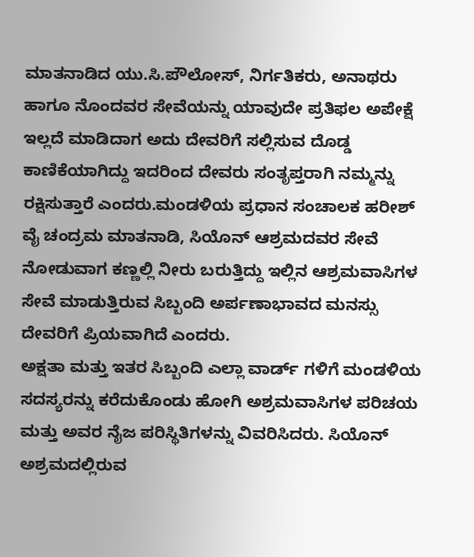ಮಾತನಾಡಿದ ಯು.ಸಿ.ಪೌಲೋಸ್, ನಿರ್ಗತಿಕರು, ಅನಾಥರು ಹಾಗೂ ನೊಂದವರ ಸೇವೆಯನ್ನು ಯಾವುದೇ ಪ್ರತಿಫಲ ಅಪೇಕ್ಷೆ ಇಲ್ಲದೆ ಮಾಡಿದಾಗ ಅದು ದೇವರಿಗೆ ಸಲ್ಲಿಸುವ ದೊಡ್ಡ ಕಾಣಿಕೆಯಾಗಿದ್ದು ಇದರಿಂದ ದೇವರು ಸಂತೃಪ್ತರಾಗಿ ನಮ್ಮನ್ನು ರಕ್ಷಿಸುತ್ತಾರೆ ಎಂದರು.ಮಂಡಳಿಯ ಪ್ರಧಾನ ಸಂಚಾಲಕ ಹರೀಶ್ ವೈ ಚಂದ್ರಮ ಮಾತನಾಡಿ, ಸಿಯೊನ್ ಆಶ್ರಮದವರ ಸೇವೆ ನೋಡುವಾಗ ಕಣ್ಣಲ್ಲಿ ನೀರು ಬರುತ್ತಿದ್ದು ಇಲ್ಲಿನ ಆಶ್ರಮವಾಸಿಗಳ ಸೇವೆ ಮಾಡುತ್ತಿರುವ ಸಿಬ್ಬಂದಿ ಅರ್ಪಣಾಭಾವದ ಮನಸ್ಸು ದೇವರಿಗೆ ಪ್ರಿಯವಾಗಿದೆ ಎಂದರು.
ಅಕ್ಷತಾ ಮತ್ತು ಇತರ ಸಿಬ್ಬಂದಿ ಎಲ್ಲಾ ವಾರ್ಡ್ ಗಳಿಗೆ ಮಂಡಳಿಯ ಸದಸ್ಯರನ್ನು ಕರೆದುಕೊಂಡು ಹೋಗಿ ಅಶ್ರಮವಾಸಿಗಳ ಪರಿಚಯ ಮತ್ತು ಅವರ ನೈಜ ಪರಿಸ್ಥಿತಿಗಳನ್ನು ವಿವರಿಸಿದರು. ಸಿಯೊನ್ ಅಶ್ರಮದಲ್ಲಿರುವ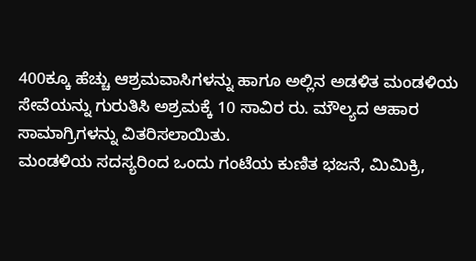400ಕ್ಕೂ ಹೆಚ್ಚು ಆಶ್ರಮವಾಸಿಗಳನ್ನು ಹಾಗೂ ಅಲ್ಲಿನ ಅಡಳಿತ ಮಂಡಳಿಯ ಸೇವೆಯನ್ನು ಗುರುತಿಸಿ ಅಶ್ರಮಕ್ಕೆ 10 ಸಾವಿರ ರು. ಮೌಲ್ಯದ ಆಹಾರ ಸಾಮಾಗ್ರಿಗಳನ್ನು ವಿತರಿಸಲಾಯಿತು.
ಮಂಡಳಿಯ ಸದಸ್ಯರಿಂದ ಒಂದು ಗಂಟೆಯ ಕುಣಿತ ಭಜನೆ, ಮಿಮಿಕ್ರಿ,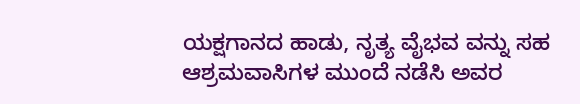ಯಕ್ಷಗಾನದ ಹಾಡು, ನೃತ್ಯ ವೈಭವ ವನ್ನು ಸಹ ಆಶ್ರಮವಾಸಿಗಳ ಮುಂದೆ ನಡೆಸಿ ಅವರ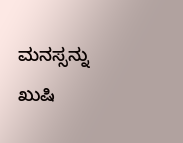ಮನಸ್ಸನ್ನು ಖುಷಿ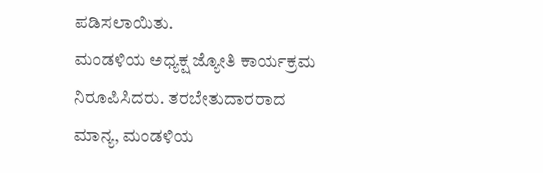ಪಡಿಸಲಾಯಿತು.
ಮಂಡಳಿಯ ಅಧ್ಯಕ್ಷ ಜ್ಯೋತಿ ಕಾರ್ಯಕ್ರಮ ನಿರೂಪಿಸಿದರು. ತರಬೇತುದಾರರಾದ ಮಾನ್ಯ, ಮಂಡಳಿಯ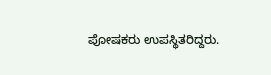ಪೋಷಕರು ಉಪಸ್ಥಿತರಿದ್ದರು.